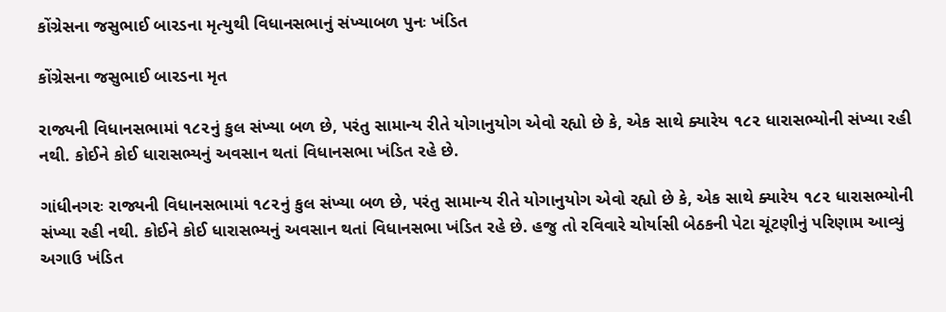કોંગ્રેસના જસુભાઈ બારડના મૃત્યુથી વિધાનસભાનું સંખ્યાબળ પુનઃ ખંડિત

કોંગ્રેસના જસુભાઈ બારડના મૃત

રાજ્યની વિધાનસભામાં ૧૮૨નું કુલ સંખ્યા બળ છે, પરંતુ સામાન્ય રીતે યોગાનુયોગ એવો રહ્યો છે કે, એક સાથે ક્યારેય ૧૮૨ ધારાસભ્યોની સંખ્યા રહી નથી. કોઈને કોઈ ધારાસભ્યનું અવસાન થતાં વિધાનસભા ખંડિત રહે છે.

ગાંધીનગરઃ રાજ્યની વિધાનસભામાં ૧૮૨નું કુલ સંખ્યા બળ છે, પરંતુ સામાન્ય રીતે યોગાનુયોગ એવો રહ્યો છે કે, એક સાથે ક્યારેય ૧૮૨ ધારાસભ્યોની સંખ્યા રહી નથી. કોઈને કોઈ ધારાસભ્યનું અવસાન થતાં વિધાનસભા ખંડિત રહે છે. હજુ તો રવિવારે ચોર્યાસી બેઠકની પેટા ચૂંટણીનું પરિણામ આવ્યું અગાઉ ખંડિત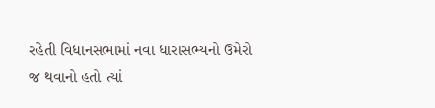રહેતી વિધાનસભામાં નવા ધારાસભ્યનો ઉમેરો જ થવાનો હતો ત્યાં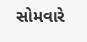સોમવારે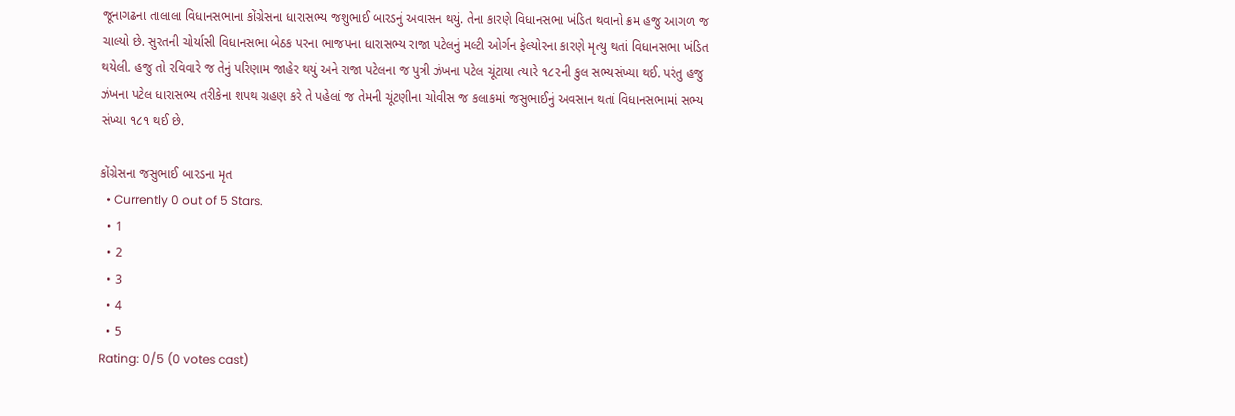જૂનાગઢના તાલાલા વિધાનસભાના કોંગ્રેસના ધારાસભ્ય જશુભાઈ બારડનું અવાસન થયું. તેના કારણે વિધાનસભા ખંડિત થવાનો ક્રમ હજુ આગળ જ ચાલ્યો છે. સુરતની ચોર્યાસી વિધાનસભા બેઠક પરના ભાજપના ધારાસભ્ય રાજા પટેલનું મલ્ટી ઓર્ગન ફેલ્યોરના કારણે મૃત્યુ થતાં વિધાનસભા ખંડિત થયેલી. હજુ તો રવિવારે જ તેનું પરિણામ જાહેર થયું અને રાજા પટેલના જ પુત્રી ઝંખના પટેલ ચૂંટાયા ત્યારે ૧૮૨ની કુલ સભ્યસંખ્યા થઈ. પરંતુ હજુ ઝંખના પટેલ ધારાસભ્ય તરીકેના શપથ ગ્રહણ કરે તે પહેલાં જ તેમની ચૂંટણીના ચોવીસ જ કલાકમાં જસુભાઈનું અવસાન થતાં વિધાનસભામાં સભ્ય સંખ્યા ૧૮૧ થઈ છે.

કોંગ્રેસના જસુભાઈ બારડના મૃત
  • Currently 0 out of 5 Stars.
  • 1
  • 2
  • 3
  • 4
  • 5
Rating: 0/5 (0 votes cast)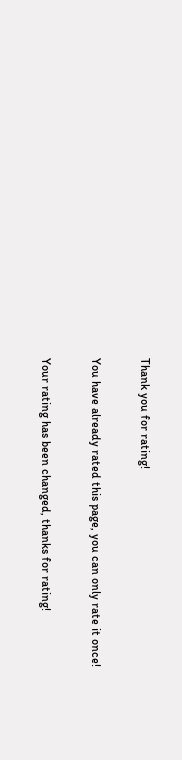Thank you for rating!

You have already rated this page, you can only rate it once!

Your rating has been changed, thanks for rating!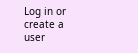Log in or create a user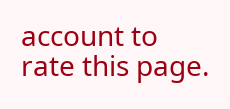account to rate this page.